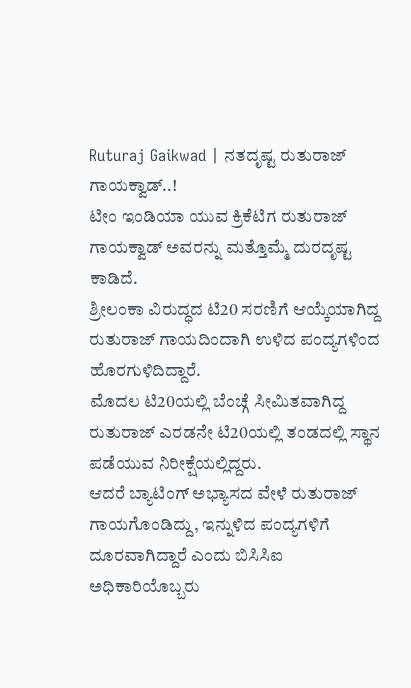Ruturaj Gaikwad | ನತದೃಷ್ಟ ರುತುರಾಜ್ ಗಾಯಕ್ವಾಡ್..!
ಟೀಂ ಇಂಡಿಯಾ ಯುವ ಕ್ರಿಕೆಟಿಗ ರುತುರಾಜ್ ಗಾಯಕ್ವಾಡ್ ಅವರನ್ನು ಮತ್ತೊಮ್ಮೆ ದುರದೃಷ್ಟ ಕಾಡಿದೆ.
ಶ್ರೀಲಂಕಾ ವಿರುದ್ಧದ ಟಿ20 ಸರಣಿಗೆ ಆಯ್ಕೆಯಾಗಿದ್ದ ರುತುರಾಜ್ ಗಾಯದಿಂದಾಗಿ ಉಳಿದ ಪಂದ್ಯಗಳಿಂದ ಹೊರಗುಳಿದಿದ್ದಾರೆ.
ಮೊದಲ ಟಿ20ಯಲ್ಲಿ ಬೆಂಚ್ಗೆ ಸೀಮಿತವಾಗಿದ್ದ ರುತುರಾಜ್ ಎರಡನೇ ಟಿ20ಯಲ್ಲಿ ತಂಡದಲ್ಲಿ ಸ್ಥಾನ ಪಡೆಯುವ ನಿರೀಕ್ಷೆಯಲ್ಲಿದ್ದರು.
ಆದರೆ ಬ್ಯಾಟಿಂಗ್ ಅಭ್ಯಾಸದ ವೇಳೆ ರುತುರಾಜ್ ಗಾಯಗೊಂಡಿದ್ದು, ಇನ್ನುಳಿದ ಪಂದ್ಯಗಳಿಗೆ ದೂರವಾಗಿದ್ದಾರೆ ಎಂದು ಬಿಸಿಸಿಐ ಅಧಿಕಾರಿಯೊಬ್ಬರು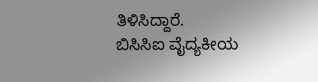ತಿಳಿಸಿದ್ದಾರೆ.
ಬಿಸಿಸಿಐ ವೈದ್ಯಕೀಯ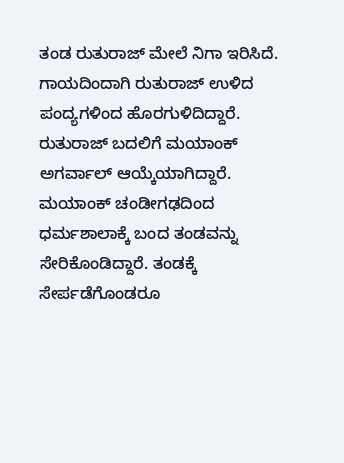ತಂಡ ರುತುರಾಜ್ ಮೇಲೆ ನಿಗಾ ಇರಿಸಿದೆ. ಗಾಯದಿಂದಾಗಿ ರುತುರಾಜ್ ಉಳಿದ ಪಂದ್ಯಗಳಿಂದ ಹೊರಗುಳಿದಿದ್ದಾರೆ.
ರುತುರಾಜ್ ಬದಲಿಗೆ ಮಯಾಂಕ್ ಅಗರ್ವಾಲ್ ಆಯ್ಕೆಯಾಗಿದ್ದಾರೆ. ಮಯಾಂಕ್ ಚಂಡೀಗಢದಿಂದ ಧರ್ಮಶಾಲಾಕ್ಕೆ ಬಂದ ತಂಡವನ್ನು ಸೇರಿಕೊಂಡಿದ್ದಾರೆ. ತಂಡಕ್ಕೆ ಸೇರ್ಪಡೆಗೊಂಡರೂ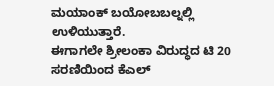ಮಯಾಂಕ್ ಬಯೋಬಬಲ್ನಲ್ಲಿ ಉಳಿಯುತ್ತಾರೆ.
ಈಗಾಗಲೇ ಶ್ರೀಲಂಕಾ ವಿರುದ್ಧದ ಟಿ 20 ಸರಣಿಯಿಂದ ಕೆಎಲ್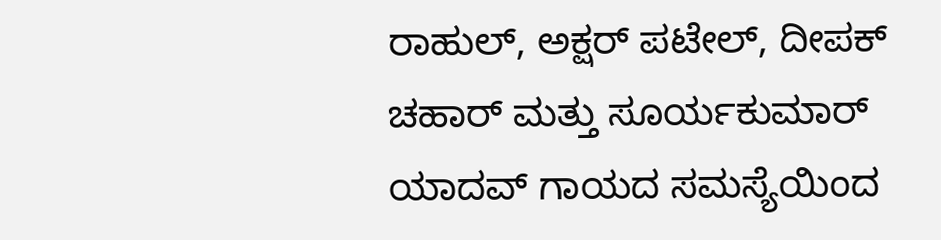ರಾಹುಲ್, ಅಕ್ಷರ್ ಪಟೇಲ್, ದೀಪಕ್ ಚಹಾರ್ ಮತ್ತು ಸೂರ್ಯಕುಮಾರ್ ಯಾದವ್ ಗಾಯದ ಸಮಸ್ಯೆಯಿಂದ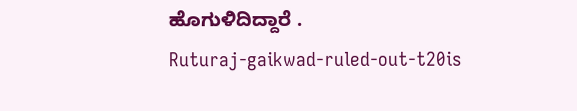ಹೊಗುಳಿದಿದ್ದಾರೆ .
Ruturaj-gaikwad-ruled-out-t20is